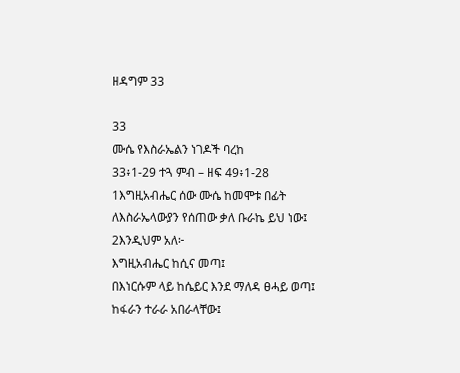ዘዳግም 33

33
ሙሴ የእስራኤልን ነገዶች ባረከ
33፥1-29 ተጓ ምብ – ዘፍ 49፥1-28
1እግዚአብሔር ሰው ሙሴ ከመሞቱ በፊት ለእስራኤላውያን የሰጠው ቃለ ቡራኬ ይህ ነው፤ 2እንዲህም አለ፦
እግዚአብሔር ከሲና መጣ፤
በእነርሱም ላይ ከሴይር እንደ ማለዳ ፀሓይ ወጣ፤
ከፋራን ተራራ አበራላቸው፤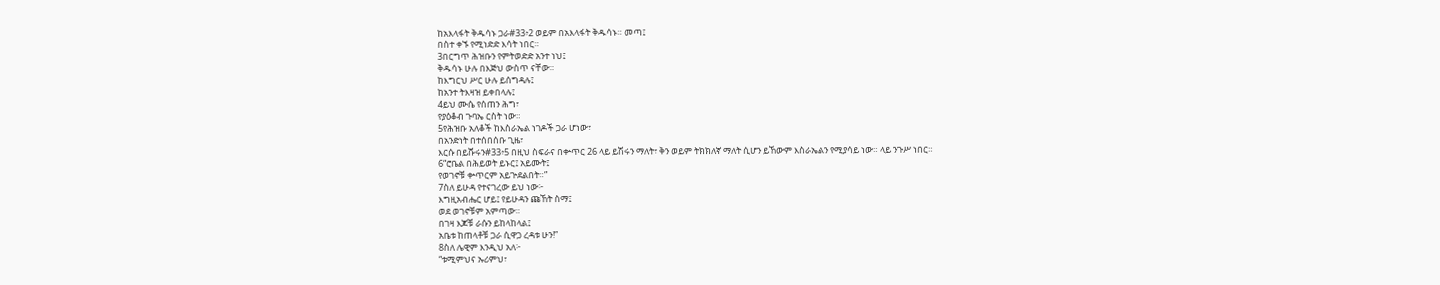ከአእላፋት ቅዱሳኑ ጋራ#33፥2 ወይም በአእላፋት ቅዱሳኑ። መጣ፤
በስተ ቀኙ የሚነድድ እሳት ነበር።
3በርግጥ ሕዝቡን የምትወድድ አንተ ነህ፤
ቅዱሳኑ ሁሉ በእጅህ ውስጥ ናቸው።
ከእግርህ ሥር ሁሉ ይሰግዳሉ፤
ከአንተ ትእዛዝ ይቀበላሉ፤
4ይህ ሙሴ የሰጠን ሕግ፣
የያዕቆብ ጉባኤ ርስት ነው።
5የሕዝቡ አለቆች ከእስራኤል ነገዶች ጋራ ሆነው፣
በአንድነት በተሰበሰቡ ጊዜ፣
እርሱ በይሹሩን#33፥5 በዚህ ስፍራና በቍጥር 26 ላይ ይሽሩን ማለት፣ ቅን ወይም ትክክለኛ ማለት ሲሆን ይኸውም እስራኤልን የሚያሳይ ነው። ላይ ንጉሥ ነበር።
6“ሮቤል በሕይወት ይኑር፤ አይሙት፤
የወገኖቹ ቍጥርም አይጕደልበት።”
7ስለ ይሁዳ የተናገረው ይህ ነው፦
እግዚአብሔር ሆይ፤ የይሁዳን ጩኸት ስማ፤
ወደ ወገኖቹም አምጣው።
በገዛ እጆቹ ራሱን ይከላከላል፤
አቤቱ ከጠላቶቹ ጋራ ሲዋጋ ረዳቱ ሁን!”
8ስለ ሌዊም እንዲህ አለ፦
“ቱሚምህና ኡሪምህ፣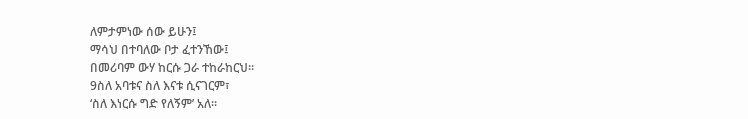ለምታምነው ሰው ይሁን፤
ማሳህ በተባለው ቦታ ፈተንኸው፤
በመሪባም ውሃ ከርሱ ጋራ ተከራከርህ።
9ስለ አባቱና ስለ እናቱ ሲናገርም፣
‘ስለ እነርሱ ግድ የለኝም’ አለ።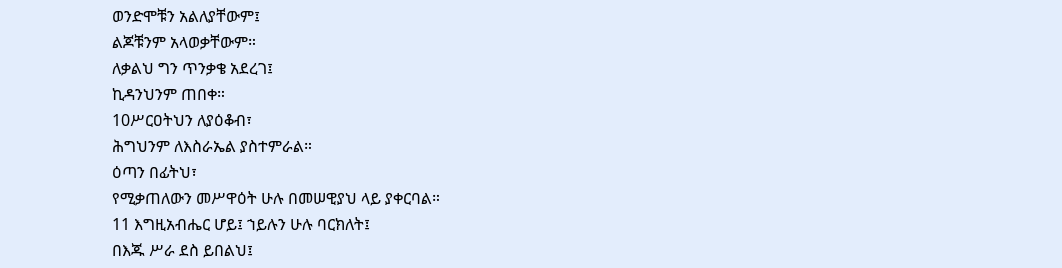ወንድሞቹን አልለያቸውም፤
ልጆቹንም አላወቃቸውም።
ለቃልህ ግን ጥንቃቄ አደረገ፤
ኪዳንህንም ጠበቀ።
10ሥርዐትህን ለያዕቆብ፣
ሕግህንም ለእስራኤል ያስተምራል።
ዕጣን በፊትህ፣
የሚቃጠለውን መሥዋዕት ሁሉ በመሠዊያህ ላይ ያቀርባል።
11 እግዚአብሔር ሆይ፤ ኀይሉን ሁሉ ባርክለት፤
በእጁ ሥራ ደስ ይበልህ፤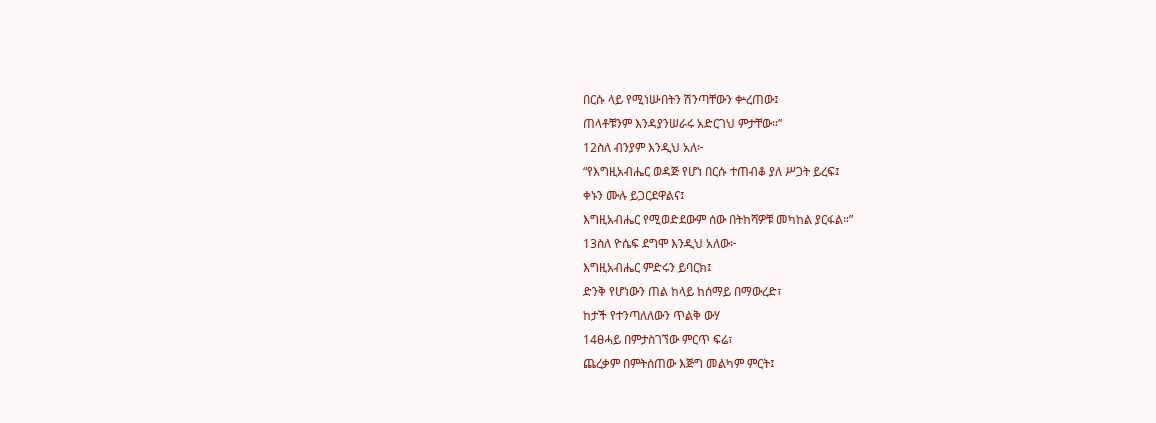በርሱ ላይ የሚነሡበትን ሽንጣቸውን ቍረጠው፤
ጠላቶቹንም እንዳያንሠራሩ አድርገህ ምታቸው።”
12ስለ ብንያም እንዲህ አለ፦
“የእግዚአብሔር ወዳጅ የሆነ በርሱ ተጠብቆ ያለ ሥጋት ይረፍ፤
ቀኑን ሙሉ ይጋርደዋልና፤
እግዚአብሔር የሚወድደውም ሰው በትከሻዎቹ መካከል ያርፋል።”
13ስለ ዮሴፍ ደግሞ እንዲህ አለው፦
እግዚአብሔር ምድሩን ይባርክ፤
ድንቅ የሆነውን ጠል ከላይ ከሰማይ በማውረድ፣
ከታች የተንጣለለውን ጥልቅ ውሃ
14ፀሓይ በምታስገኘው ምርጥ ፍሬ፣
ጨረቃም በምትሰጠው እጅግ መልካም ምርት፤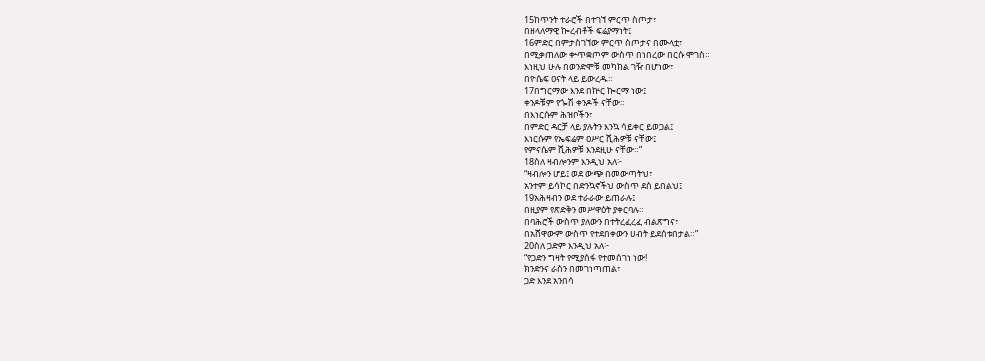15ከጥንት ተራሮች በተገኘ ምርጥ ስጦታ፣
በዘላለማዊ ኰረብቶች ፍሬያማነት፤
16ምድር በምታስገኘው ምርጥ ስጦታና በሙላቷ፣
በሚቃጠለው ቍጥቋጦም ውስጥ በነበረው በርሱ ሞገስ።
እነዚህ ሁሉ በወንድሞቹ መካከል ገዥ በሆነው፣
በዮሴፍ ዐናት ላይ ይውረዱ።
17በግርማው እንደ በኵር ኰርማ ነው፤
ቀንዶቹም የጐሽ ቀንዶች ናቸው።
በእነርሱም ሕዝቦችን፣
በምድር ዳርቻ ላይ ያሉትን እንኳ ሳይቀር ይወጋል፤
እነርሱም የኤፍሬም ዐሥር ሺሕዎቹ ናቸው፤
የምናሴም ሺሕዎቹ እንደዚሁ ናቸው።”
18ስለ ዛብሎንም እንዲህ አለ፦
“ዛብሎን ሆይ፤ ወደ ውጭ በመውጣትህ፣
አንተም ይሳኮር በድንኳኖችህ ውስጥ ደስ ይበልህ፤
19አሕዛብን ወደ ተራራው ይጠራሉ፤
በዚያም የጽድቅን መሥዋዕት ያቀርባሉ።
በባሕሮች ውስጥ ያለውን በተትረፈረፈ ብልጽግና፣
በአሸዋውም ውስጥ የተደበቀውን ሀብት ይደሰቱበታል።”
20ስለ ጋድም እንዲህ አለ፦
“የጋድን ግዛት የሚያሰፋ የተመሰገነ ነው!
ክንድንና ራስን በመገነጣጠል፣
ጋድ እንደ አንበሳ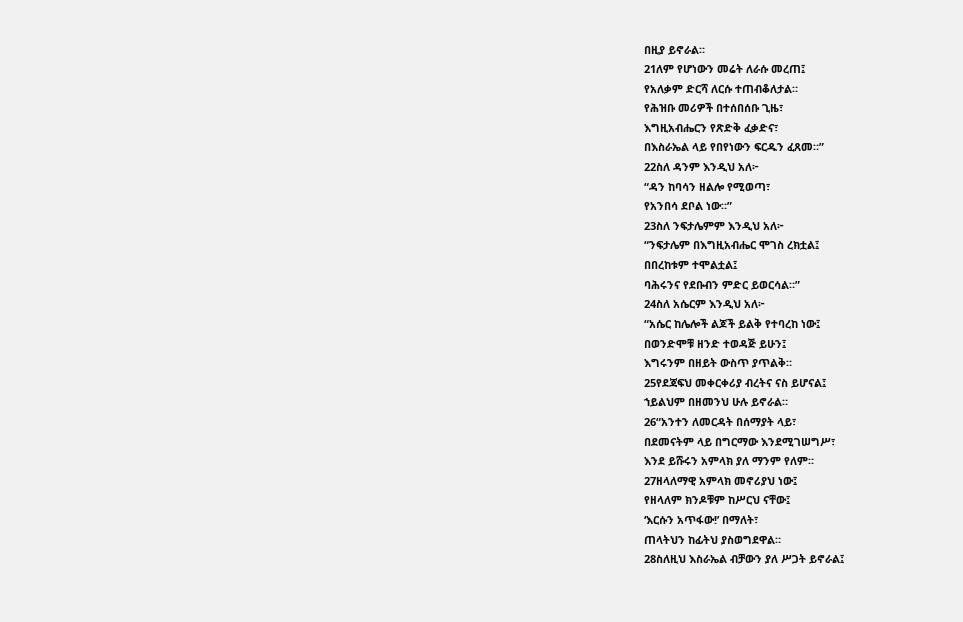በዚያ ይኖራል።
21ለም የሆነውን መሬት ለራሱ መረጠ፤
የአለቃም ድርሻ ለርሱ ተጠብቆለታል።
የሕዝቡ መሪዎች በተሰበሰቡ ጊዜ፣
እግዚአብሔርን የጽድቅ ፈቃድና፣
በእስራኤል ላይ የበየነውን ፍርዱን ፈጸመ።”
22ስለ ዳንም እንዲህ አለ፦
“ዳን ከባሳን ዘልሎ የሚወጣ፣
የአንበሳ ደቦል ነው።”
23ስለ ንፍታሌምም እንዲህ አለ፦
“ንፍታሌም በእግዚአብሔር ሞገስ ረክቷል፤
በበረከቱም ተሞልቷል፤
ባሕሩንና የደቡብን ምድር ይወርሳል።”
24ስለ አሴርም እንዲህ አለ፦
“አሴር ከሌሎች ልጆች ይልቅ የተባረከ ነው፤
በወንድሞቹ ዘንድ ተወዳጅ ይሁን፤
እግሩንም በዘይት ውስጥ ያጥልቅ።
25የደጃፍህ መቀርቀሪያ ብረትና ናስ ይሆናል፤
ኀይልህም በዘመንህ ሁሉ ይኖራል።
26“አንተን ለመርዳት በሰማያት ላይ፣
በደመናትም ላይ በግርማው እንደሚገሠግሥ፣
እንደ ይሹሩን አምላክ ያለ ማንም የለም።
27ዘላለማዊ አምላክ መኖሪያህ ነው፤
የዘላለም ክንዶቹም ከሥርህ ናቸው፤
‘እርሱን አጥፋው!’ በማለት፣
ጠላትህን ከፊትህ ያስወግደዋል።
28ስለዚህ እስራኤል ብቻውን ያለ ሥጋት ይኖራል፤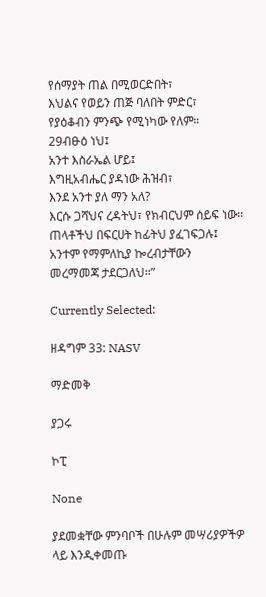የሰማያት ጠል በሚወርድበት፣
እህልና የወይን ጠጅ ባለበት ምድር፣
የያዕቆብን ምንጭ የሚነካው የለም።
29ብፁዕ ነህ፤
አንተ እስራኤል ሆይ፤
እግዚአብሔር ያዳነው ሕዝብ፣
እንደ አንተ ያለ ማን አለ?
እርሱ ጋሻህና ረዳትህ፣ የክብርህም ሰይፍ ነው።
ጠላቶችህ በፍርሀት ከፊትህ ያፈገፍጋሉ፤
አንተም የማምለኪያ ኰረብታቸውን
መረማመጃ ታደርጋለህ።”

Currently Selected:

ዘዳግም 33: NASV

ማድመቅ

ያጋሩ

ኮፒ

None

ያደመቋቸው ምንባቦች በሁሉም መሣሪያዎችዎ ላይ እንዲቀመጡ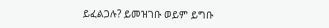ይፈልጋሉ? ይመዝገቡ ወይም ይግቡ